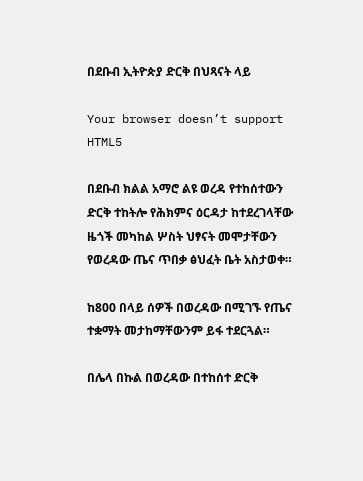በደቡብ ኢትዮጵያ ድርቅ በህጻናት ላይ

Your browser doesn’t support HTML5

በደቡብ ክልል አማሮ ልዩ ወረዳ የተከሰተውን ድርቅ ተከትሎ የሕክምና ዕርዳታ ከተደረገላቸው ዜጎች መካከል ሦስት ህፃናት መሞታቸውን የወረዳው ጤና ጥበቃ ፅህፈት ቤት አስታወቀ።

ከ800 በላይ ሰዎች በወረዳው በሚገኙ የጤና ተቋማት መታከማቸውንም ይፋ ተደርጓል።

በሌላ በኩል በወረዳው በተከሰተ ድርቅ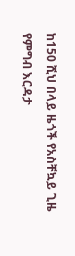ከ150 ሺህ በላይ ዜጎች የአስቸኳይ ጊዜ የምግብ እርዳታ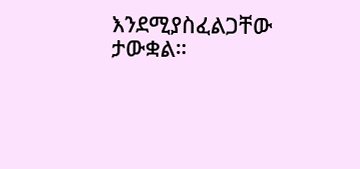እንደሚያስፈልጋቸው ታውቋል።